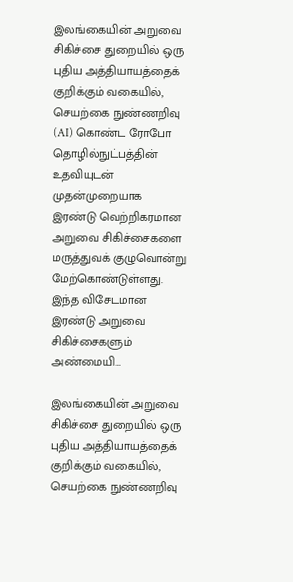இலங்கையின் அறுவை சிகிச்சை துறையில் ஒரு புதிய அத்தியாயத்தைக் குறிக்கும் வகையில், செயற்கை நுண்ணறிவு (AI) கொண்ட ரோபோ தொழில்நுட்பத்தின் உதவியுடன் முதன்முறையாக இரண்டு வெற்றிகரமான அறுவை சிகிச்சைகளை மருத்துவக் குழுவொன்று மேற்கொண்டுள்ளது. இந்த விசேடமான இரண்டு அறுவை சிகிச்சைகளும் அண்மையி…

இலங்கையின் அறுவை சிகிச்சை துறையில் ஒரு புதிய அத்தியாயத்தைக் குறிக்கும் வகையில், செயற்கை நுண்ணறிவு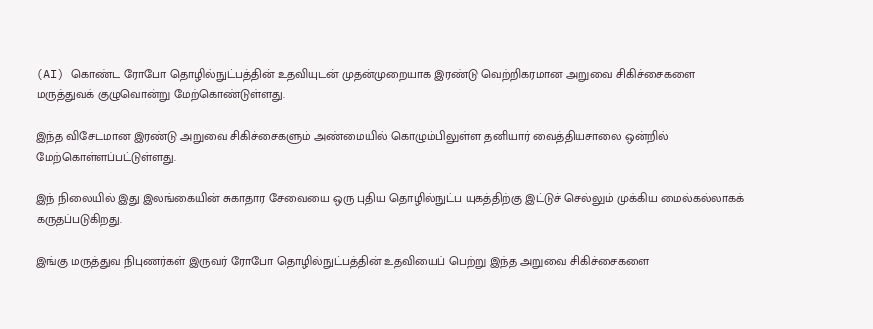(AI) கொண்ட ரோபோ தொழில்நுட்பத்தின் உதவியுடன் முதன்முறையாக இரண்டு வெற்றிகரமான அறுவை சிகிச்சைகளை மருத்துவக் குழுவொன்று மேற்கொண்டுள்ளது.

இந்த விசேடமான இரண்டு அறுவை சிகிச்சைகளும் அண்மையில் கொழும்பிலுள்ள தனியார் வைத்தியசாலை ஒன்றில் மேற்கொள்ளப்பட்டுள்ளது.

இந் நிலையில் இது இலங்கையின் சுகாதார சேவையை ஒரு புதிய தொழில்நுட்ப யுகத்திற்கு இட்டுச் செல்லும் முக்கிய மைல்கல்லாகக் கருதப்படுகிறது.

இங்கு மருத்துவ நிபுணர்கள் இருவர் ரோபோ தொழில்நுட்பத்தின் உதவியைப் பெற்று இந்த அறுவை சிகிச்சைகளை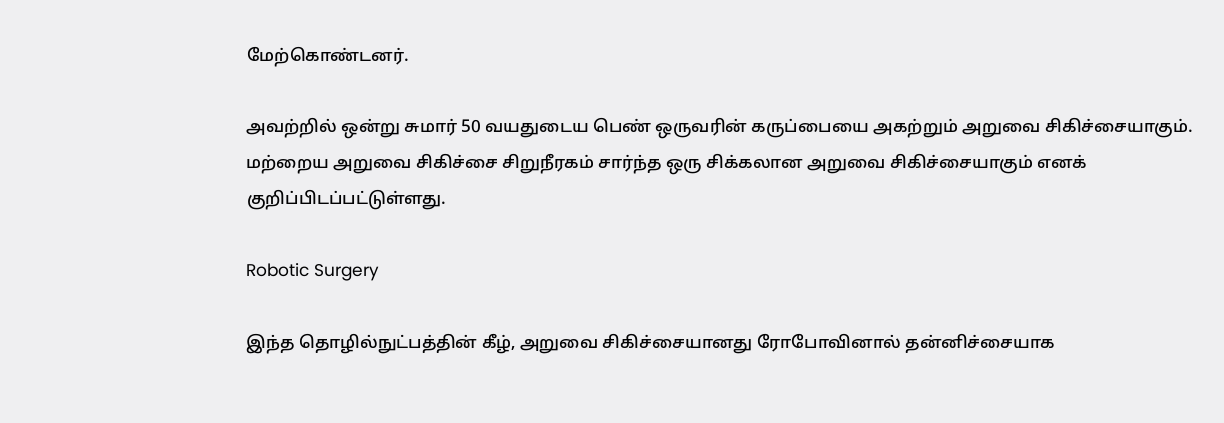மேற்கொண்டனர்.

அவற்றில் ஒன்று சுமார் 50 வயதுடைய பெண் ஒருவரின் கருப்பையை அகற்றும் அறுவை சிகிச்சையாகும். மற்றைய அறுவை சிகிச்சை சிறுநீரகம் சார்ந்த ஒரு சிக்கலான அறுவை சிகிச்சையாகும் எனக் குறிப்பிடப்பட்டுள்ளது.

Robotic Surgery

இந்த தொழில்நுட்பத்தின் கீழ், அறுவை சிகிச்சையானது ரோபோவினால் தன்னிச்சையாக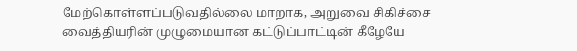மேற்கொள்ளப்படுவதில்லை மாறாக, அறுவை சிகிச்சை வைத்தியரின் முழுமையான கட்டுப்பாட்டின் கீழேயே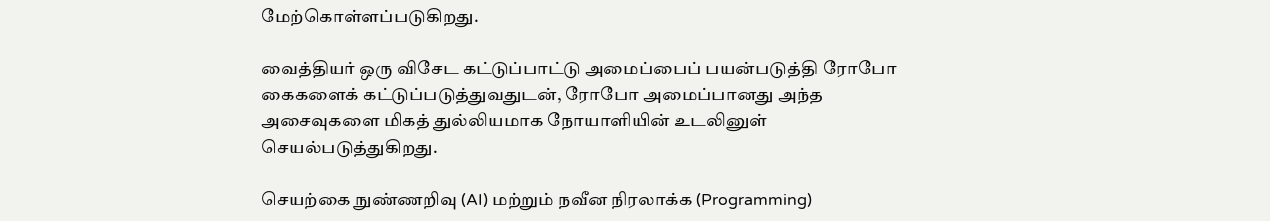மேற்கொள்ளப்படுகிறது.

வைத்தியர் ஒரு விசேட கட்டுப்பாட்டு அமைப்பைப் பயன்படுத்தி ரோபோ கைகளைக் கட்டுப்படுத்துவதுடன், ரோபோ அமைப்பானது அந்த அசைவுகளை மிகத் துல்லியமாக நோயாளியின் உடலினுள் செயல்படுத்துகிறது.

செயற்கை நுண்ணறிவு (AI) மற்றும் நவீன நிரலாக்க (Programming)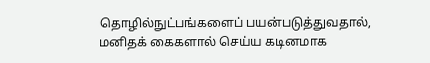தொழில்நுட்பங்களைப் பயன்படுத்துவதால், மனிதக் கைகளால் செய்ய கடினமாக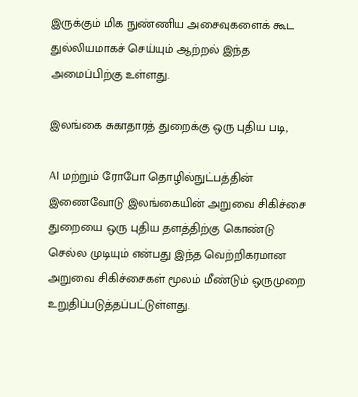இருக்கும் மிக நுண்ணிய அசைவுகளைக் கூட துல்லியமாகச் செய்யும் ஆற்றல் இந்த அமைப்பிற்கு உள்ளது.

இலங்கை சுகாதாரத் துறைக்கு ஒரு புதிய படி,

AI மற்றும் ரோபோ தொழில்நுட்பத்தின் இணைவோடு இலங்கையின் அறுவை சிகிச்சை துறையை ஒரு புதிய தளத்திற்கு கொண்டு செல்ல முடியும் என்பது இந்த வெற்றிகரமான அறுவை சிகிச்சைகள் மூலம் மீண்டும் ஒருமுறை உறுதிப்படுத்தப்பட்டுள்ளது.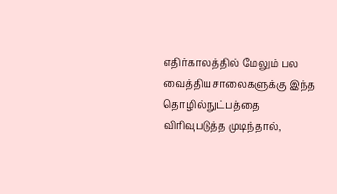எதிர்காலத்தில் மேலும் பல வைத்தியசாலைகளுக்கு இந்த தொழில்நுட்பத்தை விரிவுபடுத்த முடிந்தால்,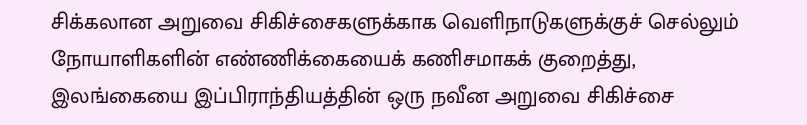சிக்கலான அறுவை சிகிச்சைகளுக்காக வெளிநாடுகளுக்குச் செல்லும் நோயாளிகளின் எண்ணிக்கையைக் கணிசமாகக் குறைத்து, இலங்கையை இப்பிராந்தியத்தின் ஒரு நவீன அறுவை சிகிச்சை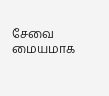சேவை மையமாக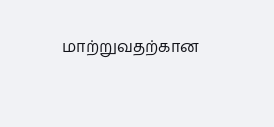மாற்றுவதற்கான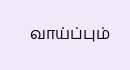வாய்ப்பும்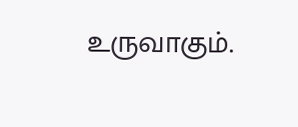உருவாகும்.